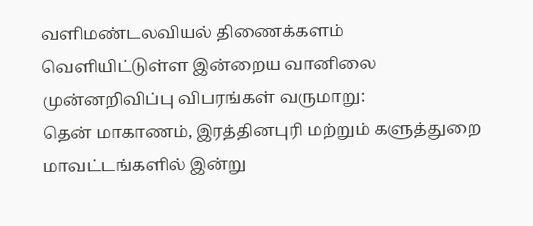வளிமண்டலவியல் திணைக்களம் வெளியிட்டுள்ள இன்றைய வானிலை முன்னறிவிப்பு விபரங்கள் வருமாறு:
தென் மாகாணம், இரத்தினபுரி மற்றும் களுத்துறை மாவட்டங்களில் இன்று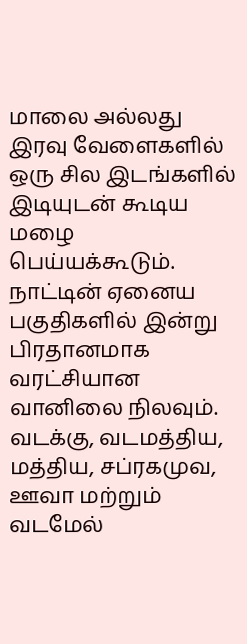மாலை அல்லது இரவு வேளைகளில் ஒரு சில இடங்களில் இடியுடன் கூடிய மழை பெய்யக்கூடும்.
நாட்டின் ஏனைய பகுதிகளில் இன்று பிரதானமாக வரட்சியான வானிலை நிலவும்.
வடக்கு, வடமத்திய, மத்திய, சப்ரகமுவ, ஊவா மற்றும் வடமேல்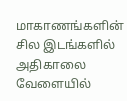மாகாணங்களின் சில இடங்களில் அதிகாலை வேளையில்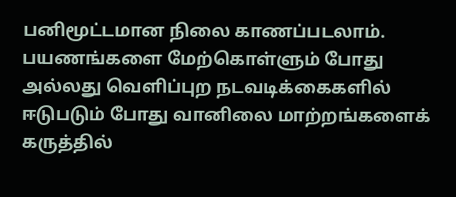பனிமூட்டமான நிலை காணப்படலாம்.
பயணங்களை மேற்கொள்ளும் போது அல்லது வெளிப்புற நடவடிக்கைகளில் ஈடுபடும் போது வானிலை மாற்றங்களைக் கருத்தில்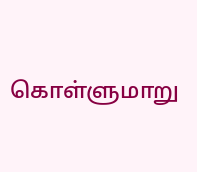கொள்ளுமாறு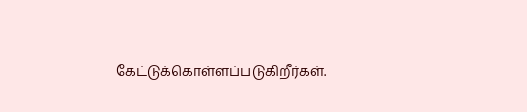கேட்டுக்கொள்ளப்படுகிறீர்கள்.